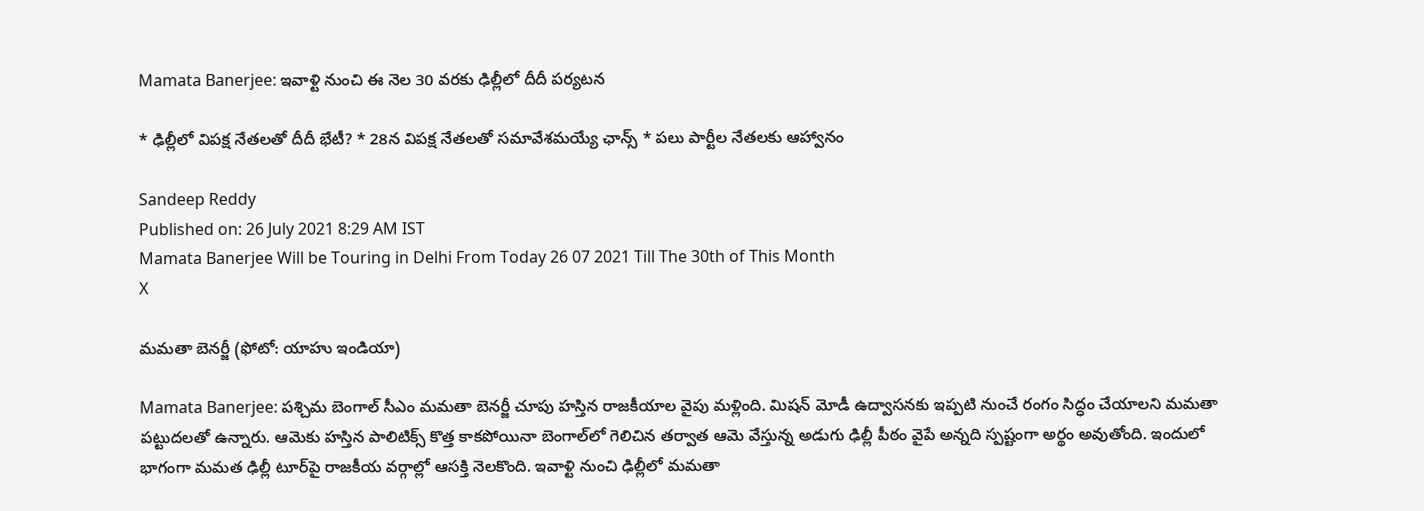Mamata Banerjee: ఇవాళ్టి నుంచి ఈ నెల 30 వరకు ఢిల్లీలో దీదీ పర్యటన

* ఢిల్లీలో విపక్ష నేతలతో దీదీ భేటీ? * 28న విపక్ష నేతలతో సమావేశమయ్యే ఛాన్స్‌ * పలు పార్టీల నేతలకు ఆహ్వానం

Sandeep Reddy
Published on: 26 July 2021 8:29 AM IST
Mamata Banerjee Will be Touring in Delhi From Today 26 07 2021 Till The 30th of This Month
X

మమతా బెనర్జీ (ఫోటో: యాహు ఇండియా)

Mamata Banerjee: పశ్చిమ బెంగాల్‌ సీఎం మమతా బెనర్జీ చూపు హస్తిన రాజకీయాల వైపు మళ్లింది. మిషన్‌ మోడీ ఉద్వాసనకు ఇప్పటి నుంచే రంగం సిద్ధం చేయాలని మమతా పట్టుదలతో ఉన్నారు. ఆమెకు హస్తిన పాలిటిక్స్ కొత్త కాకపోయినా బెంగాల్‌లో గెలిచిన తర్వాత ఆమె వేస్తున్న అడుగు ఢిల్లీ పీఠం వైపే అన్నది స్పష్టంగా అర్థం అవుతోంది. ఇందులో భాగంగా మమత ఢిల్లీ టూర్‌పై రాజకీయ వర్గాల్లో ఆసక్తి నెలకొంది. ఇవాళ్టి నుంచి ఢిల్లీలో మమతా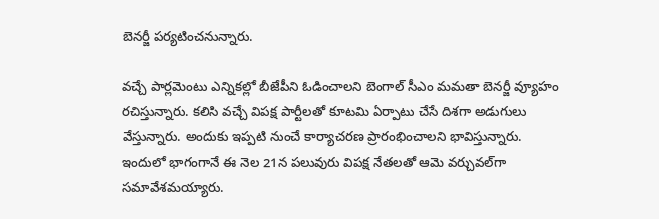బెనర్జీ పర్యటించనున్నారు.

వచ్చే పార్లమెంటు ఎన్నికల్లో బీజేపీని ఓడించాలని బెంగాల్‌ సీఎం మమతా బెనర్జీ వ్యూహం రచిస్తున్నారు. కలిసి వచ్చే విపక్ష పార్టీలతో కూటమి ఏర్పాటు చేసే దిశగా అడుగులు వేస్తున్నారు. అందుకు ఇప్పటి నుంచే కార్యాచరణ ప్రారంభించాలని భావిస్తున్నారు. ఇందులో భాగంగానే ఈ నెల 21న పలువురు విపక్ష నేతలతో ఆమె వర్చువల్‌గా సమావేశమయ్యారు.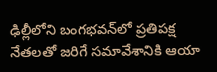ఢిల్లీలోని బంగభవన్‌లో ప్రతిపక్ష నేతలతో జరిగే సమావేశానికి ఆయా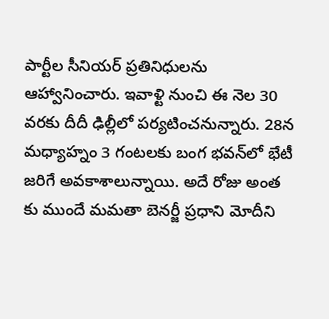పార్టీల సీనియర్‌ ప్రతినిధులను ఆహ్వానించారు. ఇవాళ్టి నుంచి ఈ నెల 30 వరకు దీదీ ఢిల్లీలో పర్యటించనున్నారు. 28న మధ్యాహ్నం 3 గంటలకు బంగ భవన్‌లో భేటీ జరిగే అవకాశాలున్నాయి. అదే రోజు అంత కు ముందే మమతా బెనర్జీ ప్రధాని మోదీని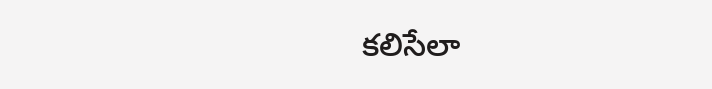కలిసేలా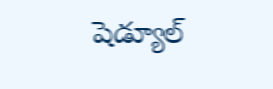షెడ్యూల్‌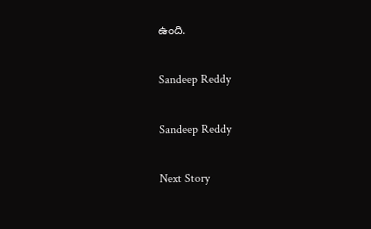ఉంది.

Sandeep Reddy

Sandeep Reddy

Next Story